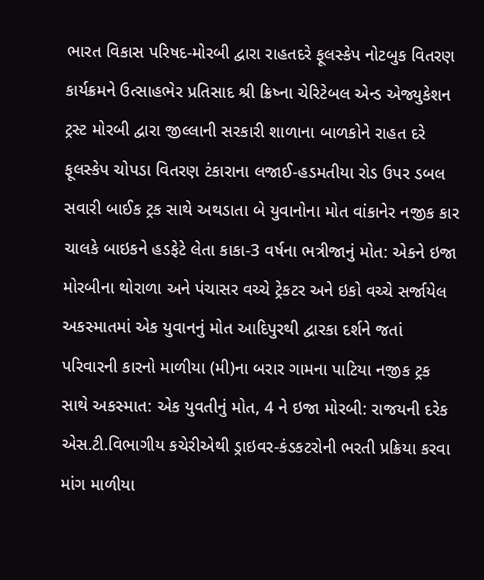ભારત વિકાસ પરિષદ-મોરબી દ્વારા રાહતદરે ફૂલસ્કેપ નોટબુક વિતરણ કાર્યક્રમને ઉત્સાહભેર પ્રતિસાદ શ્રી ક્રિષ્ના ચેરિટેબલ એન્ડ એજ્યુકેશન ટ્રસ્ટ મોરબી દ્વારા જીલ્લાની સરકારી શાળાના બાળકોને રાહત દરે ફૂલસ્કેપ ચોપડા વિતરણ ટંકારાના લજાઈ-હડમતીયા રોડ ઉપર ડબલ સવારી બાઈક ટ્રક સાથે અથડાતા બે યુવાનોના મોત વાંકાનેર નજીક કાર ચાલકે બાઇકને હડફેટે લેતા કાકા-3 વર્ષના ભત્રીજાનું મોત: એકને ઇજા મોરબીના થોરાળા અને પંચાસર વચ્ચે ટ્રેકટર અને ઇકો વચ્ચે સર્જાયેલ અકસ્માતમાં એક યુવાનનું મોત આદિપુરથી દ્વારકા દર્શને જતાં પરિવારની કારનો માળીયા (મી)ના બરાર ગામના પાટિયા નજીક ટ્રક સાથે અકસ્માત: એક યુવતીનું મોત, 4 ને ઇજા મોરબી: રાજયની દરેક એસ.ટી.વિભાગીય કચેરીએથી ડ્રાઇવર-કંડકટરોની ભરતી પ્રક્રિયા કરવા માંગ માળીયા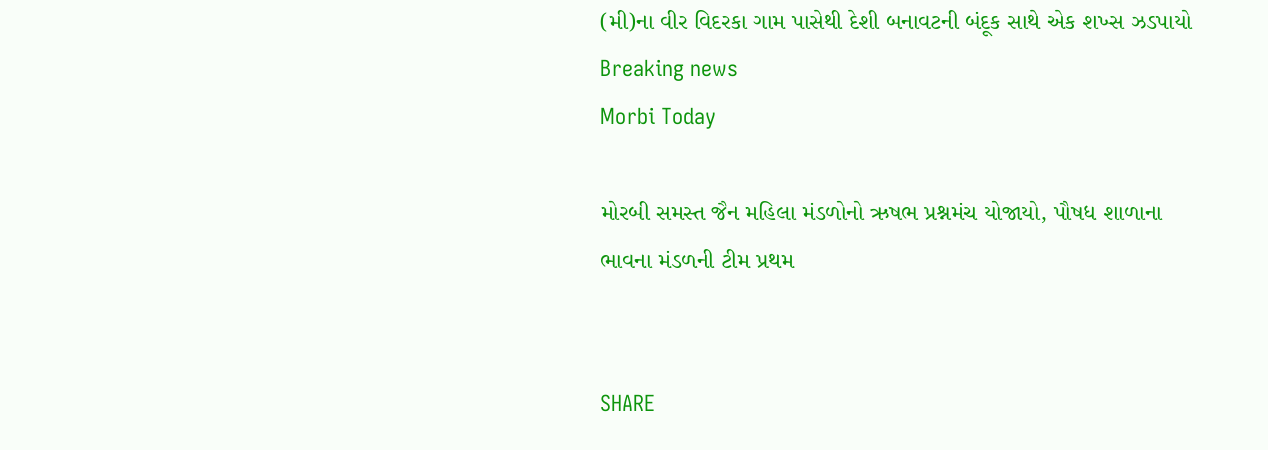(મી)ના વીર વિદરકા ગામ પાસેથી દેશી બનાવટની બંદૂક સાથે એક શખ્સ ઝડપાયો
Breaking news
Morbi Today

મોરબી સમસ્ત જૈન મહિલા મંડળોનો ઋષભ પ્રશ્નમંચ યોજાયો, પૌષધ શાળાના ભાવના મંડળની ટીમ પ્રથમ


SHARE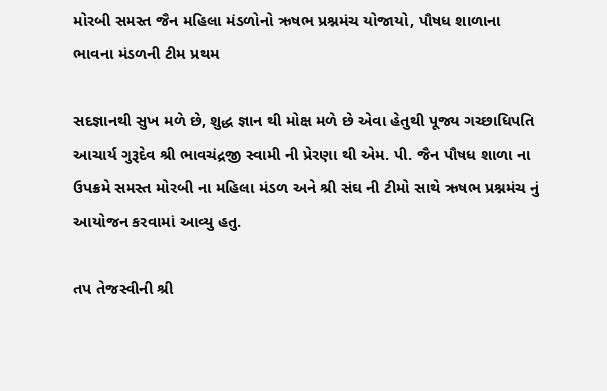મોરબી સમસ્ત જૈન મહિલા મંડળોનો ઋષભ પ્રશ્નમંચ યોજાયો, પૌષધ શાળાના ભાવના મંડળની ટીમ પ્રથમ

સદજ્ઞાનથી સુખ મળે છે, શુદ્ધ જ્ઞાન થી મોક્ષ મળે છે એવા હેતુથી પૂજ્ય ગચ્છાધિપતિ આચાર્ય ગુરૂદેવ શ્રી ભાવચંદ્રજી સ્વામી ની પ્રેરણા થી એમ. પી. જૈન પૌષધ શાળા ના ઉપક્રમે સમસ્ત મોરબી ના મહિલા મંડળ અને શ્રી સંઘ ની ટીમો સાથે ઋષભ પ્રશ્નમંચ નું આયોજન કરવામાં આવ્યુ હતુ.

તપ તેજસ્વીની શ્રી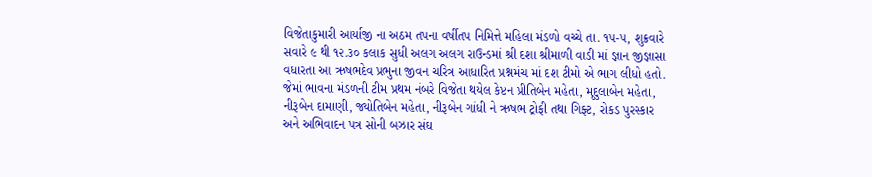વિજેતાકુમારી આર્યાજી ના અઠમ તપના વર્ષીતપ નિમિત્તે મહિલા મંડળો વચ્ચે તા. ૧૫-૫, શુક્રવારે સવારે ૯ થી ૧૨.૩૦ કલાક સુધી અલગ અલગ રાઉન્ડમાં શ્રી દશા શ્રીમાળી વાડી માં જ્ઞાન જીજ્ઞાસા વધારતા આ ઋષભદેવ પ્રભુના જીવન ચરિત્ર આધારિત પ્રશ્નમંચ માં દશ ટીમો એ ભાગ લીધો હતો. જેમાં ભાવના મંડળની ટીમ પ્રથમ નંબરે વિજેતા થયેલ કેપ્ટન પ્રીતિબેન મહેતા, મૃદુલાબેન મહેતા, નીરૂબેન દામાણી, જ્યોતિબેન મહેતા, નીરૂબેન ગાંધી ને ઋષભ ટ્રોફી તથા ગિફ્ટ, રોકડ પુરસ્કાર અને અભિવાદન પત્ર સોની બઝાર સંઘ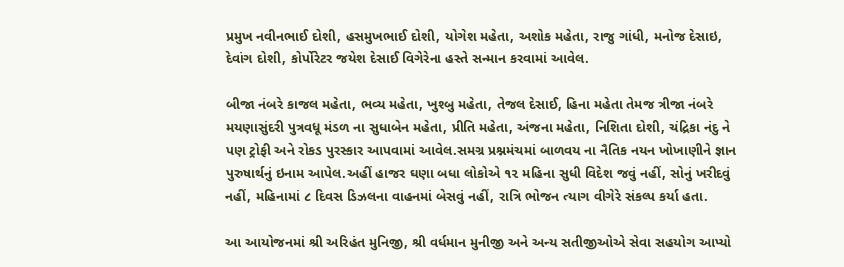પ્રમુખ નવીનભાઈ દોશી, હસમુખભાઈ દોશી, યોગેશ મહેતા, અશોક મહેતા, રાજુ ગાંધી, મનોજ દેસાઇ, દેવાંગ દોશી, કોર્પોરેટર જયેશ દેસાઈ વિગેરેના હસ્તે સન્માન કરવામાં આવેલ.

બીજા નંબરે કાજલ મહેતા, ભવ્ય મહેતા, ખુશ્બુ મહેતા, તેજલ દેસાઈ, હિના મહેતા તેમજ ત્રીજા નંબરે મયણાસુંદરી પુત્રવધૂ મંડળ ના સુધાબેન મહેતા, પ્રીતિ મહેતા, અંજના મહેતા, નિશિતા દોશી, ચંદ્રિકા નંદુ ને પણ ટ્રોફી અને રોકડ પુરસ્કાર આપવામાં આવેલ.સમગ્ર પ્રશ્નમંચમાં બાળવય ના નૈતિક નયન ખોખાણીને જ્ઞાન પુરુષાર્થનું ઇનામ આપેલ.અહીં હાજર ઘણા બધા લોકોએ ૧૨ મહિના સુધી વિદેશ જવું નહીં, સોનું ખરીદવું નહીં, મહિનામાં ૮ દિવસ ડિઝલના વાહનમાં બેસવું નહીં, રાત્રિ ભોજન ત્યાગ વીગેરે સંકલ્પ કર્યા હતા.

આ આયોજનમાં શ્રી અરિહંત મુનિજી, શ્રી વર્ધમાન મુનીજી અને અન્ય સતીજીઓએ સેવા સહયોગ આપ્યો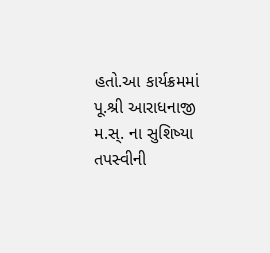હતો.આ કાર્યક્રમમાં પૂ.શ્રી આરાધનાજી મ.સ્. ના સુશિષ્યા તપસ્વીની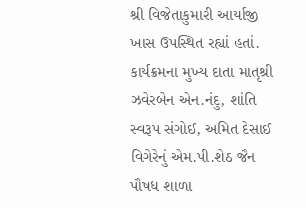શ્રી વિજેતાકુમારી આર્યાજી ખાસ ઉપસ્થિત રહ્યાં હતાં.  કાર્યક્રમના મુખ્ય દાતા માતૃશ્રી ઝવેરબેન એન.નંદુ, શાંતિ સ્વરૂપ સંગોઈ, અમિત દેસાઈ વિગેરેનું એમ.પી.શેઠ જૈન પૌષધ શાળા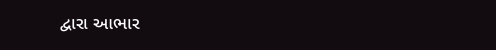દ્વારા આભાર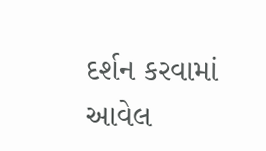દર્શન કરવામાં આવેલ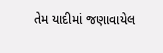તેમ યાદીમાં જણાવાયેલ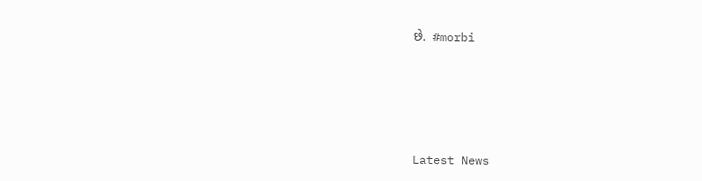છે.  #morbi






Latest News